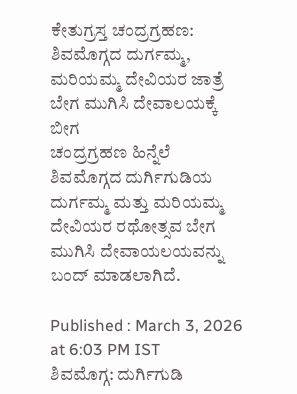ಕೇತುಗ್ರಸ್ತ ಚಂದ್ರಗ್ರಹಣ: ಶಿವಮೊಗ್ಗದ ದುರ್ಗಮ್ಮ, ಮರಿಯಮ್ಮ ದೇವಿಯರ ಜಾತ್ರೆ ಬೇಗ ಮುಗಿಸಿ ದೇವಾಲಯಕ್ಕೆ ಬೀಗ
ಚಂದ್ರಗ್ರಹಣ ಹಿನ್ನೆಲೆ ಶಿವಮೊಗ್ಗದ ದುರ್ಗಿಗುಡಿಯ ದುರ್ಗಮ್ಮ ಮತ್ತು ಮರಿಯಮ್ಮ ದೇವಿಯರ ರಥೋತ್ಸವ ಬೇಗ ಮುಗಿಸಿ ದೇವಾಯಲಯವನ್ನು ಬಂದ್ ಮಾಡಲಾಗಿದೆ.

Published : March 3, 2026 at 6:03 PM IST
ಶಿವಮೊಗ್ಗ: ದುರ್ಗಿಗುಡಿ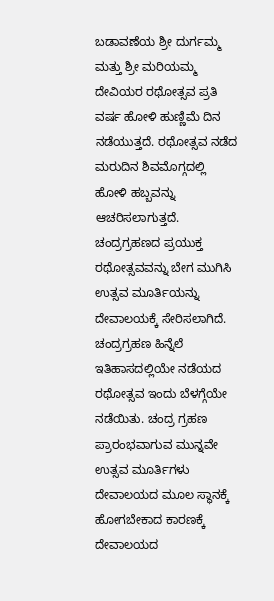ಬಡಾವಣೆಯ ಶ್ರೀ ದುರ್ಗಮ್ಮ ಮತ್ತು ಶ್ರೀ ಮರಿಯಮ್ಮ ದೇವಿಯರ ರಥೋತ್ಸವ ಪ್ರತಿ ವರ್ಷ ಹೋಳಿ ಹುಣ್ಣಿಮೆ ದಿನ ನಡೆಯುತ್ತದೆ. ರಥೋತ್ಸವ ನಡೆದ ಮರುದಿನ ಶಿವಮೊಗ್ಗದಲ್ಲಿ ಹೋಳಿ ಹಬ್ಬವನ್ನು ಆಚರಿಸಲಾಗುತ್ತದೆ. ಚಂದ್ರಗ್ರಹಣದ ಪ್ರಯುಕ್ತ ರಥೋತ್ಸವವನ್ನು ಬೇಗ ಮುಗಿಸಿ ಉತ್ಸವ ಮೂರ್ತಿಯನ್ನು ದೇವಾಲಯಕ್ಕೆ ಸೇರಿಸಲಾಗಿದೆ.
ಚಂದ್ರಗ್ರಹಣ ಹಿನ್ನೆಲೆ ಇತಿಹಾಸದಲ್ಲಿಯೇ ನಡೆಯದ ರಥೋತ್ಸವ ಇಂದು ಬೆಳಗ್ಗೆಯೇ ನಡೆಯಿತು. ಚಂದ್ರ ಗ್ರಹಣ ಪ್ರಾರಂಭವಾಗುವ ಮುನ್ನವೇ ಉತ್ಸವ ಮೂರ್ತಿಗಳು ದೇವಾಲಯದ ಮೂಲ ಸ್ಥಾನಕ್ಕೆ ಹೋಗಬೇಕಾದ ಕಾರಣಕ್ಕೆ ದೇವಾಲಯದ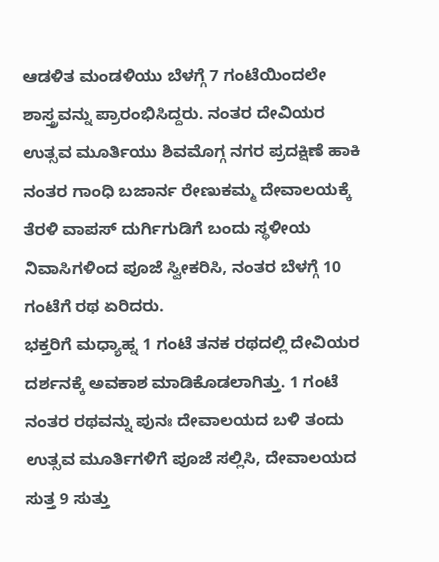ಆಡಳಿತ ಮಂಡಳಿಯು ಬೆಳಗ್ಗೆ 7 ಗಂಟೆಯಿಂದಲೇ ಶಾಸ್ತ್ರವನ್ನು ಪ್ರಾರಂಭಿಸಿದ್ದರು. ನಂತರ ದೇವಿಯರ ಉತ್ಸವ ಮೂರ್ತಿಯು ಶಿವಮೊಗ್ಗ ನಗರ ಪ್ರದಕ್ಷಿಣೆ ಹಾಕಿ ನಂತರ ಗಾಂಧಿ ಬಜಾರ್ನ ರೇಣುಕಮ್ಮ ದೇವಾಲಯಕ್ಕೆ ತೆರಳಿ ವಾಪಸ್ ದುರ್ಗಿಗುಡಿಗೆ ಬಂದು ಸ್ಥಳೀಯ ನಿವಾಸಿಗಳಿಂದ ಪೂಜೆ ಸ್ವೀಕರಿಸಿ, ನಂತರ ಬೆಳಗ್ಗೆ 10 ಗಂಟೆಗೆ ರಥ ಏರಿದರು.
ಭಕ್ತರಿಗೆ ಮಧ್ಯಾಹ್ನ 1 ಗಂಟೆ ತನಕ ರಥದಲ್ಲಿ ದೇವಿಯರ ದರ್ಶನಕ್ಕೆ ಅವಕಾಶ ಮಾಡಿಕೊಡಲಾಗಿತ್ತು. 1 ಗಂಟೆ ನಂತರ ರಥವನ್ನು ಪುನಃ ದೇವಾಲಯದ ಬಳಿ ತಂದು ಉತ್ಸವ ಮೂರ್ತಿಗಳಿಗೆ ಪೂಜೆ ಸಲ್ಲಿಸಿ, ದೇವಾಲಯದ ಸುತ್ತ 9 ಸುತ್ತು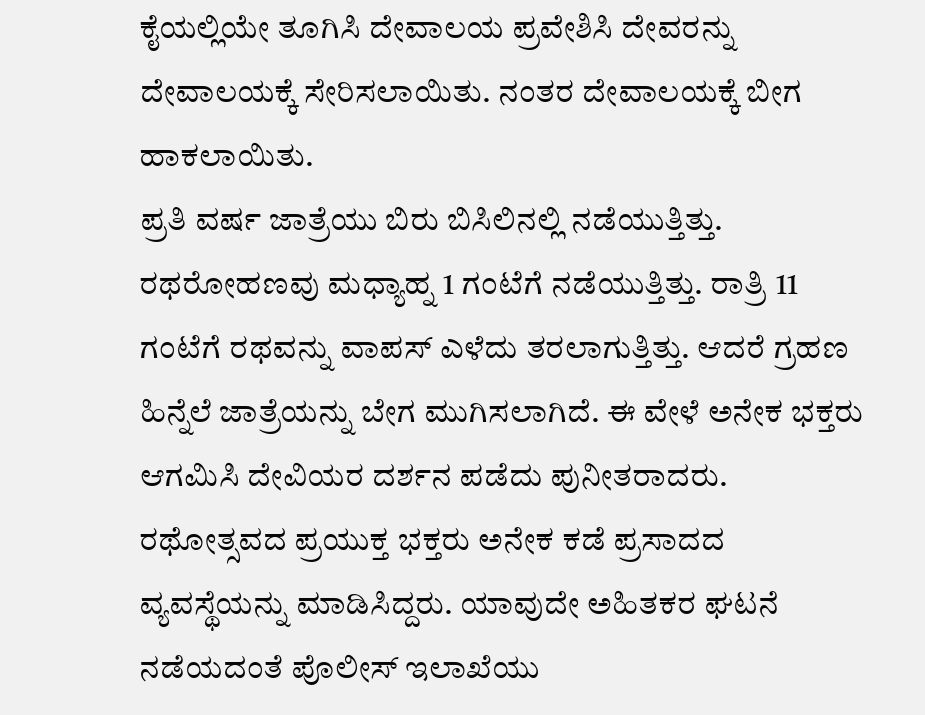ಕೈಯಲ್ಲಿಯೇ ತೂಗಿಸಿ ದೇವಾಲಯ ಪ್ರವೇಶಿಸಿ ದೇವರನ್ನು ದೇವಾಲಯಕ್ಕೆ ಸೇರಿಸಲಾಯಿತು. ನಂತರ ದೇವಾಲಯಕ್ಕೆ ಬೀಗ ಹಾಕಲಾಯಿತು.
ಪ್ರತಿ ವರ್ಷ ಜಾತ್ರೆಯು ಬಿರು ಬಿಸಿಲಿನಲ್ಲಿ ನಡೆಯುತ್ತಿತ್ತು. ರಥರೋಹಣವು ಮಧ್ಯಾಹ್ನ 1 ಗಂಟೆಗೆ ನಡೆಯುತ್ತಿತ್ತು. ರಾತ್ರಿ 11 ಗಂಟೆಗೆ ರಥವನ್ನು ವಾಪಸ್ ಎಳೆದು ತರಲಾಗುತ್ತಿತ್ತು. ಆದರೆ ಗ್ರಹಣ ಹಿನ್ನೆಲೆ ಜಾತ್ರೆಯನ್ನು ಬೇಗ ಮುಗಿಸಲಾಗಿದೆ. ಈ ವೇಳೆ ಅನೇಕ ಭಕ್ತರು ಆಗಮಿಸಿ ದೇವಿಯರ ದರ್ಶನ ಪಡೆದು ಪುನೀತರಾದರು. ರಥೋತ್ಸವದ ಪ್ರಯುಕ್ತ ಭಕ್ತರು ಅನೇಕ ಕಡೆ ಪ್ರಸಾದದ ವ್ಯವಸ್ಥೆಯನ್ನು ಮಾಡಿಸಿದ್ದರು. ಯಾವುದೇ ಅಹಿತಕರ ಘಟನೆ ನಡೆಯದಂತೆ ಪೊಲೀಸ್ ಇಲಾಖೆಯು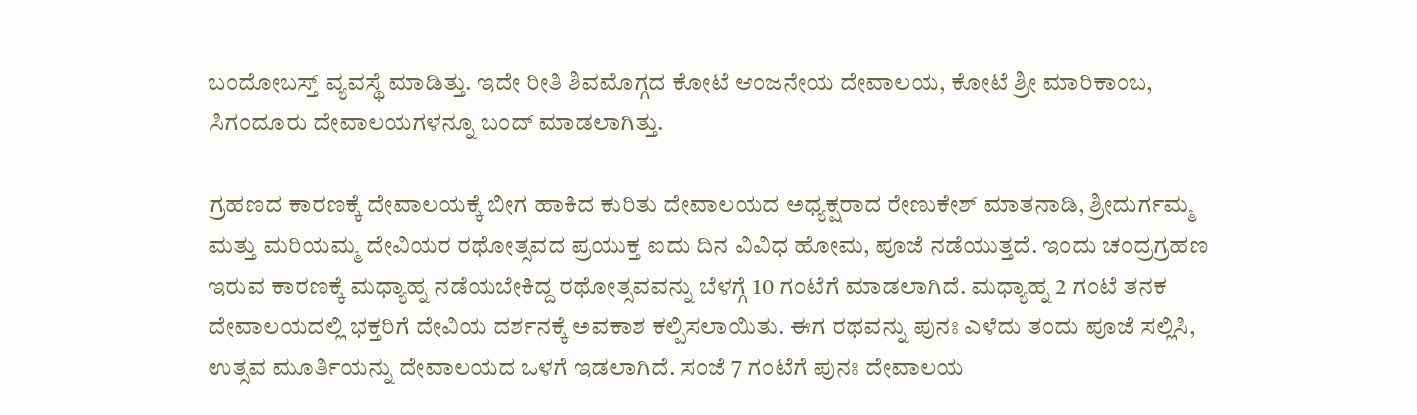ಬಂದೋಬಸ್ತ್ ವ್ಯವಸ್ಥೆ ಮಾಡಿತ್ತು. ಇದೇ ರೀತಿ ಶಿವಮೊಗ್ಗದ ಕೋಟೆ ಆಂಜನೇಯ ದೇವಾಲಯ, ಕೋಟೆ ಶ್ರೀ ಮಾರಿಕಾಂಬ, ಸಿಗಂದೂರು ದೇವಾಲಯಗಳನ್ನೂ ಬಂದ್ ಮಾಡಲಾಗಿತ್ತು.

ಗ್ರಹಣದ ಕಾರಣಕ್ಕೆ ದೇವಾಲಯಕ್ಕೆ ಬೀಗ ಹಾಕಿದ ಕುರಿತು ದೇವಾಲಯದ ಅಧ್ಯಕ್ಷರಾದ ರೇಣುಕೇಶ್ ಮಾತನಾಡಿ, ಶ್ರೀದುರ್ಗಮ್ಮ ಮತ್ತು ಮರಿಯಮ್ಮ ದೇವಿಯರ ರಥೋತ್ಸವದ ಪ್ರಯುಕ್ತ ಐದು ದಿನ ವಿವಿಧ ಹೋಮ, ಪೂಜೆ ನಡೆಯುತ್ತದೆ. ಇಂದು ಚಂದ್ರಗ್ರಹಣ ಇರುವ ಕಾರಣಕ್ಕೆ ಮಧ್ಯಾಹ್ನ ನಡೆಯಬೇಕಿದ್ದ ರಥೋತ್ಸವವನ್ನು ಬೆಳಗ್ಗೆ 10 ಗಂಟೆಗೆ ಮಾಡಲಾಗಿದೆ. ಮಧ್ಯಾಹ್ನ 2 ಗಂಟೆ ತನಕ ದೇವಾಲಯದಲ್ಲಿ ಭಕ್ತರಿಗೆ ದೇವಿಯ ದರ್ಶನಕ್ಕೆ ಅವಕಾಶ ಕಲ್ಪಿಸಲಾಯಿತು. ಈಗ ರಥವನ್ನು ಪುನಃ ಎಳೆದು ತಂದು ಪೂಜೆ ಸಲ್ಲಿಸಿ, ಉತ್ಸವ ಮೂರ್ತಿಯನ್ನು ದೇವಾಲಯದ ಒಳಗೆ ಇಡಲಾಗಿದೆ. ಸಂಜೆ 7 ಗಂಟೆಗೆ ಪುನಃ ದೇವಾಲಯ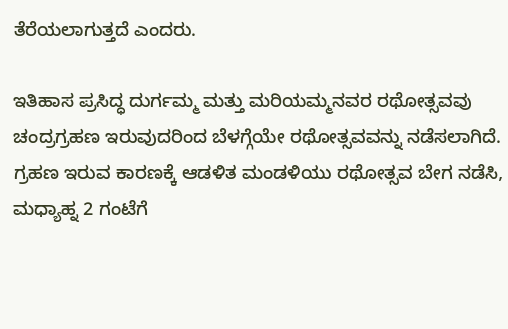ತೆರೆಯಲಾಗುತ್ತದೆ ಎಂದರು.

ಇತಿಹಾಸ ಪ್ರಸಿದ್ಧ ದುರ್ಗಮ್ಮ ಮತ್ತು ಮರಿಯಮ್ಮನವರ ರಥೋತ್ಸವವು ಚಂದ್ರಗ್ರಹಣ ಇರುವುದರಿಂದ ಬೆಳಗ್ಗೆಯೇ ರಥೋತ್ಸವವನ್ನು ನಡೆಸಲಾಗಿದೆ. ಗ್ರಹಣ ಇರುವ ಕಾರಣಕ್ಕೆ ಆಡಳಿತ ಮಂಡಳಿಯು ರಥೋತ್ಸವ ಬೇಗ ನಡೆಸಿ, ಮಧ್ಯಾಹ್ನ 2 ಗಂಟೆಗೆ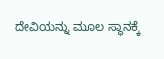ದೇವಿಯನ್ನು ಮೂಲ ಸ್ಥಾನಕ್ಕೆ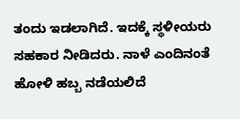ತಂದು ಇಡಲಾಗಿದೆ. ಇದಕ್ಕೆ ಸ್ಥಳೀಯರು ಸಹಕಾರ ನೀಡಿದರು. ನಾಳೆ ಎಂದಿನಂತೆ ಹೋಳಿ ಹಬ್ಬ ನಡೆಯಲಿದೆ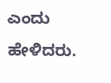ಎಂದು ಹೇಳಿದರು.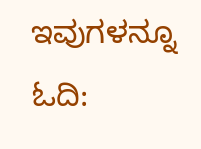ಇವುಗಳನ್ನೂ ಓದಿ: